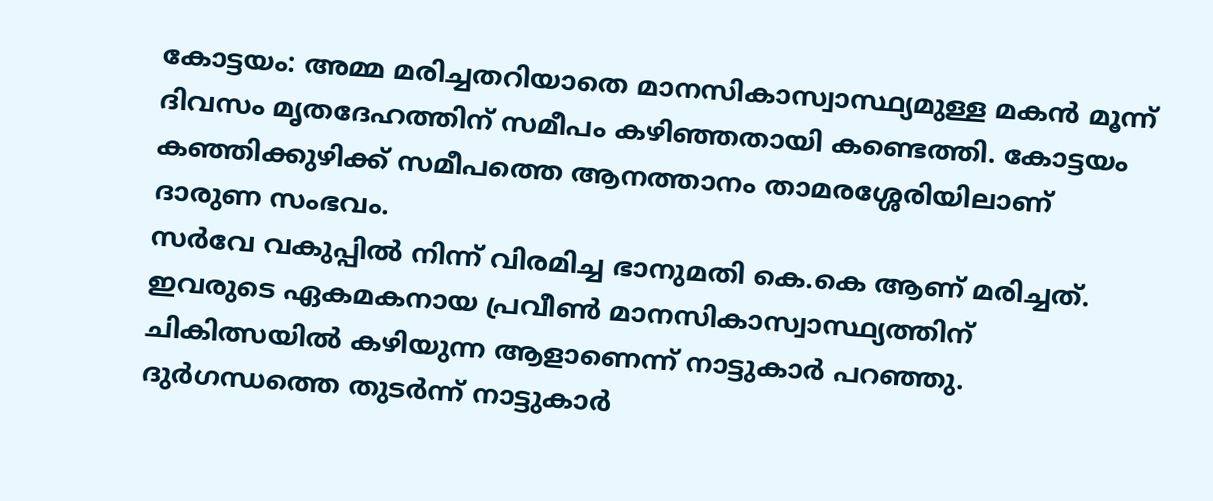കോട്ടയം: അമ്മ മരിച്ചതറിയാതെ മാനസികാസ്വാസ്ഥ്യമുള്ള മകൻ മൂന്ന് ദിവസം മൃതദേഹത്തിന് സമീപം കഴിഞ്ഞതായി കണ്ടെത്തി. കോട്ടയം കഞ്ഞിക്കുഴിക്ക് സമീപത്തെ ആനത്താനം താമരശ്ശേരിയിലാണ് ദാരുണ സംഭവം.
സർവേ വകുപ്പിൽ നിന്ന് വിരമിച്ച ഭാനുമതി കെ.കെ ആണ് മരിച്ചത്. ഇവരുടെ ഏകമകനായ പ്രവീൺ മാനസികാസ്വാസ്ഥ്യത്തിന് ചികിത്സയിൽ കഴിയുന്ന ആളാണെന്ന് നാട്ടുകാർ പറഞ്ഞു.
ദുർഗന്ധത്തെ തുടർന്ന് നാട്ടുകാർ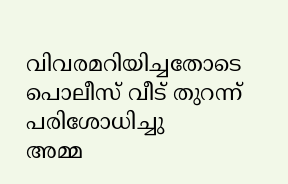വിവരമറിയിച്ചതോടെ പൊലീസ് വീട് തുറന്ന് പരിശോധിച്ചു
അമ്മ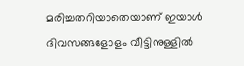മരിച്ചതറിയാതെയാണ് ഇയാൾ ദിവസങ്ങളോളം വീട്ടിനുള്ളിൽ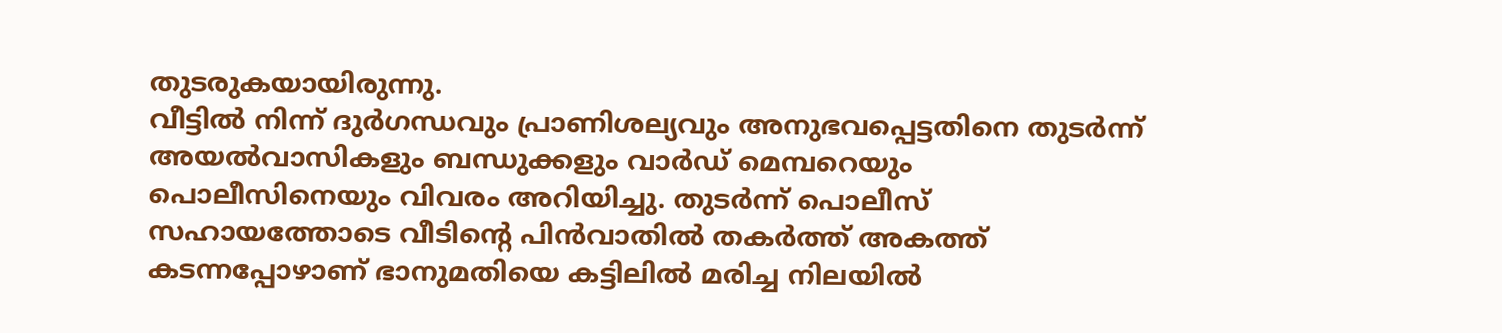തുടരുകയായിരുന്നു.
വീട്ടിൽ നിന്ന് ദുർഗന്ധവും പ്രാണിശല്യവും അനുഭവപ്പെട്ടതിനെ തുടർന്ന് അയൽവാസികളും ബന്ധുക്കളും വാർഡ് മെമ്പറെയും പൊലീസിനെയും വിവരം അറിയിച്ചു. തുടർന്ന് പൊലീസ് സഹായത്തോടെ വീടിന്റെ പിൻവാതിൽ തകർത്ത് അകത്ത് കടന്നപ്പോഴാണ് ഭാനുമതിയെ കട്ടിലിൽ മരിച്ച നിലയിൽ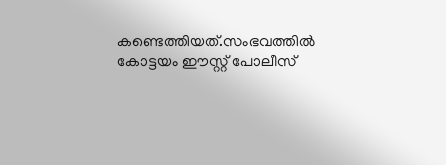കണ്ടെത്തിയത്.സംഭവത്തിൽ കോട്ടയം ഈസ്റ്റ് പോലീസ്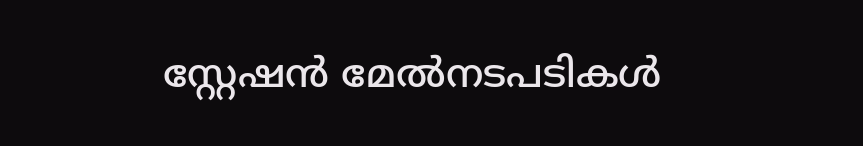സ്റ്റേഷൻ മേൽനടപടികൾ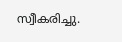സ്വീകരിച്ചു.